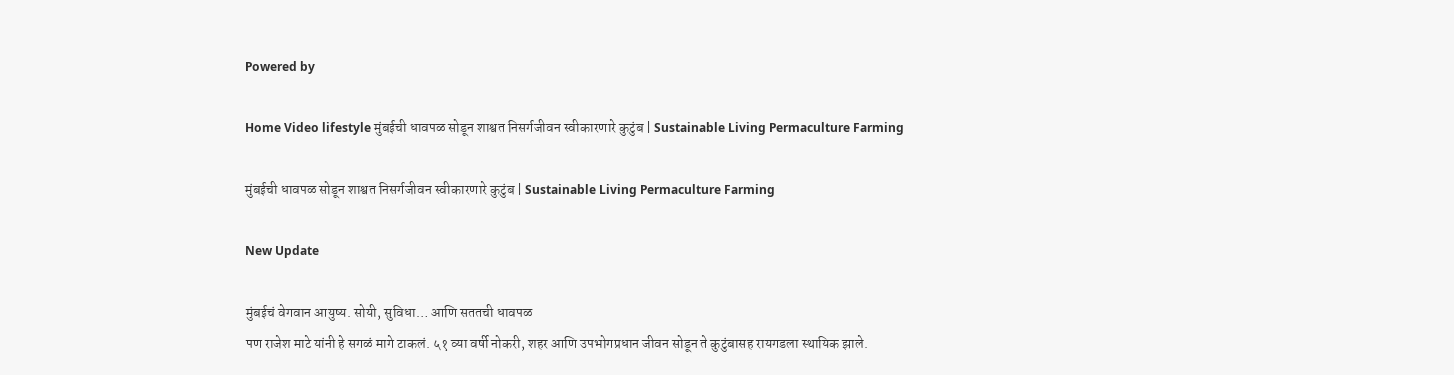Powered by

Home Video lifestyle मुंबईची धावपळ सोडून शाश्वत निसर्गजीवन स्वीकारणारे कुटुंब | Sustainable Living Permaculture Farming

मुंबईची धावपळ सोडून शाश्वत निसर्गजीवन स्वीकारणारे कुटुंब | Sustainable Living Permaculture Farming

New Update

मुंबईचं वेगवान आयुष्य. सोयी, सुविधा… आणि सततची धावपळ
पण राजेश माटे यांनी हे सगळं मागे टाकलं. ५१ व्या वर्षी नोकरी, शहर आणि उपभोगप्रधान जीवन सोडून ते कुटुंबासह रायगडला स्थायिक झाले.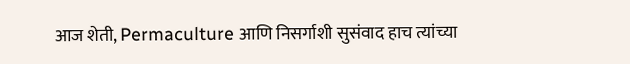आज शेती, Permaculture आणि निसर्गाशी सुसंवाद हाच त्यांच्या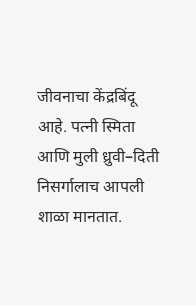जीवनाचा केंद्रबिंदू आहे. पत्नी स्मिता आणि मुली ध्रुवी–दिती निसर्गालाच आपली शाळा मानतात.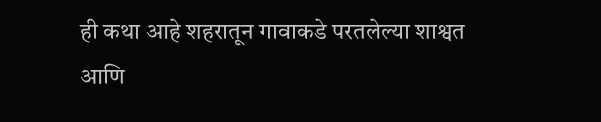ही कथा आहे शहरातून गावाकडे परतलेल्या शाश्वत आणि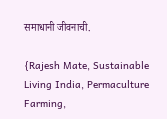समाधानी जीवनाची.

{Rajesh Mate, Sustainable Living India, Permaculture Farming,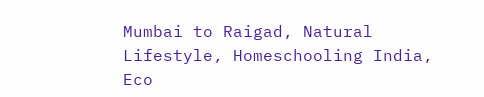Mumbai to Raigad, Natural Lifestyle, Homeschooling India, Eco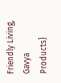Friendly Living, Gavya Products}